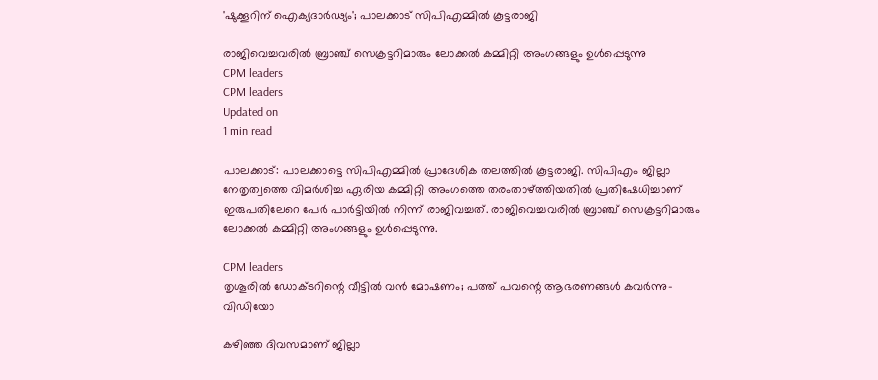'ഷുക്കൂറിന് ഐക്യദാര്‍ഢ്യം'; പാലക്കാട് സിപിഎമ്മില്‍ കൂട്ടരാജി

രാജിവെച്ചവരില്‍ ബ്രാഞ്ച് സെക്രട്ടറിമാരും ലോക്കല്‍ കമ്മിറ്റി അംഗങ്ങളും ഉള്‍പ്പെടുന്നു
CPM leaders
CPM leaders
Updated on
1 min read

പാലക്കാട്: പാലക്കാട്ടെ സിപിഎമ്മില്‍ പ്രാദേശിക തലത്തില്‍ കൂട്ടരാജി. സിപിഎം ജില്ലാ നേതൃത്വത്തെ വിമര്‍ശിച്ച ഏരിയ കമ്മിറ്റി അംഗത്തെ തരംതാഴ്ത്തിയതില്‍ പ്രതിഷേധിച്ചാണ് ഇരുപതിലേറെ പേര്‍ പാര്‍ട്ടിയില്‍ നിന്ന് രാജിവച്ചത്. രാജിവെച്ചവരില്‍ ബ്രാഞ്ച് സെക്രട്ടറിമാരും ലോക്കല്‍ കമ്മിറ്റി അംഗങ്ങളും ഉള്‍പ്പെടുന്നു.

CPM leaders
തൃശൂരില്‍ ഡോക്ടറിന്റെ വീട്ടില്‍ വന്‍ മോഷണം; പത്ത് പവന്റെ ആഭരണങ്ങള്‍ കവര്‍ന്നു- വിഡിയോ

കഴിഞ്ഞ ദിവസമാണ് ജില്ലാ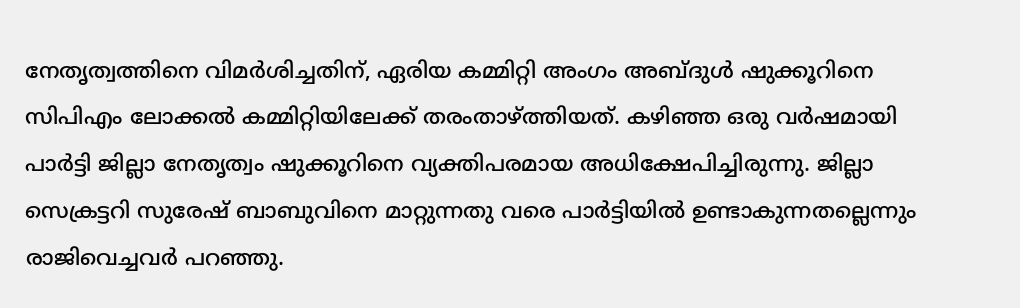നേതൃത്വത്തിനെ വിമര്‍ശിച്ചതിന്, ഏരിയ കമ്മിറ്റി അംഗം അബ്ദുള്‍ ഷുക്കൂറിനെ സിപിഎം ലോക്കല്‍ കമ്മിറ്റിയിലേക്ക് തരംതാഴ്ത്തിയത്. കഴിഞ്ഞ ഒരു വര്‍ഷമായി പാര്‍ട്ടി ജില്ലാ നേതൃത്വം ഷുക്കൂറിനെ വ്യക്തിപരമായ അധിക്ഷേപിച്ചിരുന്നു. ജില്ലാ സെക്രട്ടറി സുരേഷ് ബാബുവിനെ മാറ്റുന്നതു വരെ പാര്‍ട്ടിയില്‍ ഉണ്ടാകുന്നതല്ലെന്നും രാജിവെച്ചവര്‍ പറഞ്ഞു.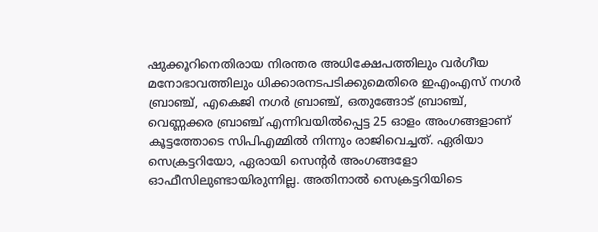ഷുക്കൂറിനെതിരായ നിരന്തര അധിക്ഷേപത്തിലും വര്‍ഗീയ മനോഭാവത്തിലും ധിക്കാരനടപടിക്കുമെതിരെ ഇഎംഎസ് നഗര്‍ ബ്രാഞ്ച്, എകെജി നഗര്‍ ബ്രാഞ്ച്, ഒതുങ്ങോട് ബ്രാഞ്ച്, വെണ്ണക്കര ബ്രാഞ്ച് എന്നിവയിൽപ്പെട്ട 25 ഓളം അംഗങ്ങളാണ് കൂട്ടത്തോടെ സിപിഎമ്മില്‍ നിന്നും രാജിവെച്ചത്. ഏരിയാ സെക്രട്ടറിയോ, ഏരായി സെന്റര്‍ അംഗങ്ങളോ ഓഫീസിലുണ്ടായിരുന്നില്ല. അതിനാല്‍ സെക്രട്ടറിയിടെ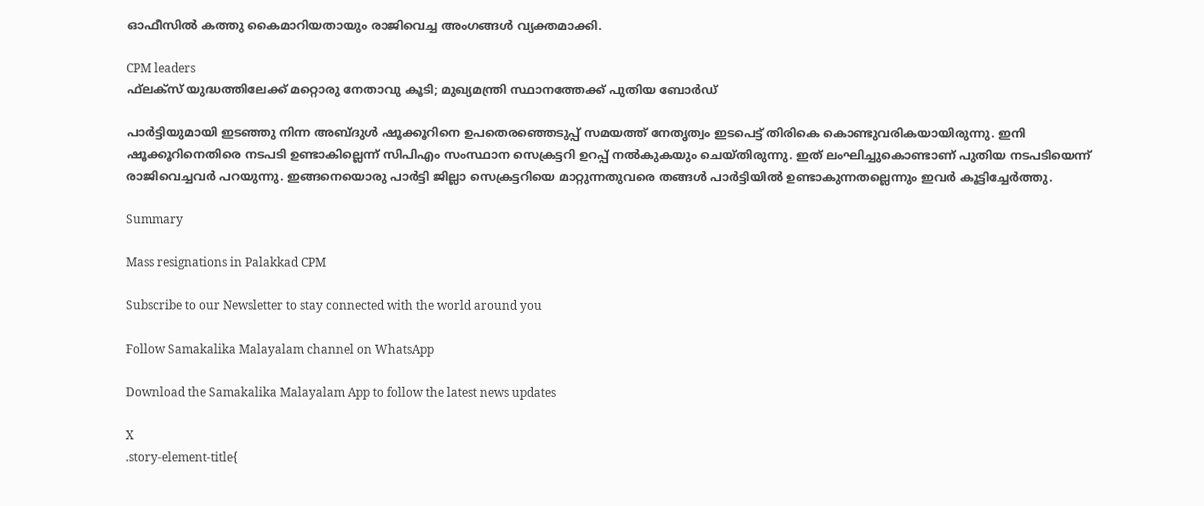ഓഫീസില്‍ കത്തു കൈമാറിയതായും രാജിവെച്ച അംഗങ്ങള്‍ വ്യക്തമാക്കി.

CPM leaders
ഫ്‌ലക്‌സ് യുദ്ധത്തിലേക്ക് മറ്റൊരു നേതാവു കൂടി; മുഖ്യമന്ത്രി സ്ഥാനത്തേക്ക് പുതിയ ബോര്‍ഡ്

പാര്‍ട്ടിയുമായി ഇടഞ്ഞു നിന്ന അബ്ദുള്‍ ഷൂക്കൂറിനെ ഉപതെരഞ്ഞെടുപ്പ് സമയത്ത് നേതൃത്വം ഇടപെട്ട് തിരികെ കൊണ്ടുവരികയായിരുന്നു. ഇനി ഷൂക്കൂറിനെതിരെ നടപടി ഉണ്ടാകില്ലെന്ന് സിപിഎം സംസ്ഥാന സെക്രട്ടറി ഉറപ്പ് നല്‍കുകയും ചെയ്തിരുന്നു. ഇത് ലംഘിച്ചുകൊണ്ടാണ് പുതിയ നടപടിയെന്ന് രാജിവെച്ചവര്‍ പറയുന്നു. ഇങ്ങനെയൊരു പാര്‍ട്ടി ജില്ലാ സെക്രട്ടറിയെ മാറ്റുന്നതുവരെ തങ്ങള്‍ പാര്‍ട്ടിയില്‍ ഉണ്ടാകുന്നതല്ലെന്നും ഇവര്‍ കൂട്ടിച്ചേര്‍ത്തു.

Summary

Mass resignations in Palakkad CPM

Subscribe to our Newsletter to stay connected with the world around you

Follow Samakalika Malayalam channel on WhatsApp

Download the Samakalika Malayalam App to follow the latest news updates

X
.story-element-title{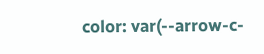color: var(--arrow-c-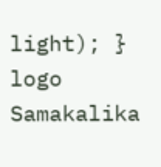light); }
logo
Samakalika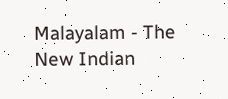Malayalam - The New Indian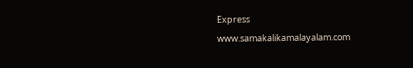Express
www.samakalikamalayalam.com